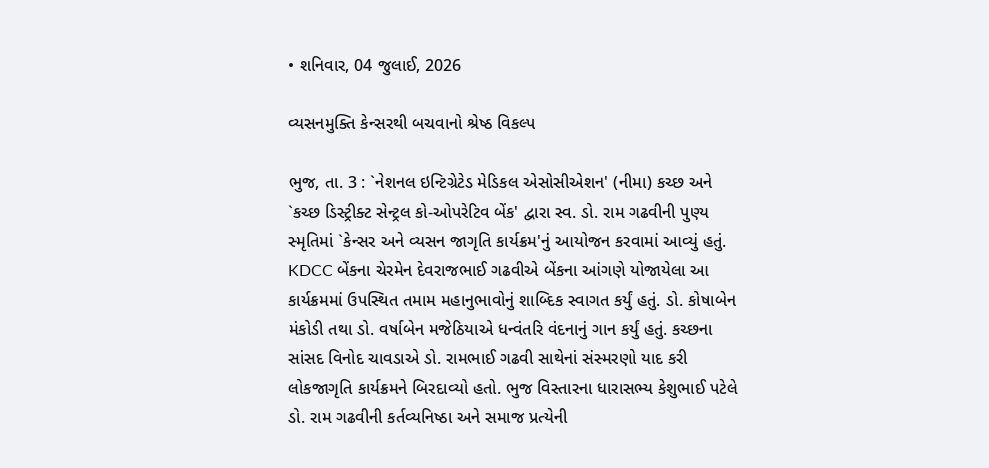• શનિવાર, 04 જુલાઈ, 2026

વ્યસનમુક્તિ કેન્સરથી બચવાનો શ્રેષ્ઠ વિકલ્પ

ભુજ, તા. 3 : `નેશનલ ઇન્ટિગ્રેટેડ મેડિકલ એસોસીએશન' (નીમા) કચ્છ અને `કચ્છ ડિસ્ટ્રીક્ટ સેન્ટ્રલ કો-ઓપરેટિવ બેંક' દ્વારા સ્વ. ડો. રામ ગઢવીની પુણ્ય સ્મૃતિમાં `કેન્સર અને વ્યસન જાગૃતિ કાર્યક્રમ'નું આયોજન કરવામાં આવ્યું હતું.  KDCC બેંકના ચેરમેન દેવરાજભાઈ ગઢવીએ બેંકના આંગણે યોજાયેલા આ કાર્યક્રમમાં ઉપસ્થિત તમામ મહાનુભાવોનું શાબ્દિક સ્વાગત કર્યું હતું. ડો. કોષાબેન મંકોડી તથા ડો. વર્ષાબેન મજેઠિયાએ ધન્વંતરિ વંદનાનું ગાન કર્યું હતું. કચ્છના સાંસદ વિનોદ ચાવડાએ ડો. રામભાઈ ગઢવી સાથેનાં સંસ્મરણો યાદ કરી લોકજાગૃતિ કાર્યક્રમને બિરદાવ્યો હતો. ભુજ વિસ્તારના ધારાસભ્ય કેશુભાઈ પટેલે ડો. રામ ગઢવીની કર્તવ્યનિષ્ઠા અને સમાજ પ્રત્યેની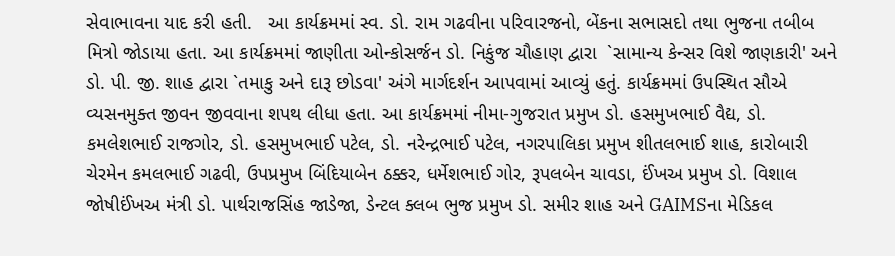સેવાભાવના યાદ કરી હતી.   આ કાર્યક્રમમાં સ્વ. ડો. રામ ગઢવીના પરિવારજનો, બેંકના સભાસદો તથા ભુજના તબીબ મિત્રો જોડાયા હતા. આ કાર્યક્રમમાં જાણીતા ઓન્કોસર્જન ડો. નિકુંજ ચૌહાણ દ્વારા  `સામાન્ય કેન્સર વિશે જાણકારી' અને ડો. પી. જી. શાહ દ્વારા `તમાકુ અને દારૂ છોડવા' અંગે માર્ગદર્શન આપવામાં આવ્યું હતું. કાર્યક્રમમાં ઉપસ્થિત સૌએ વ્યસનમુક્ત જીવન જીવવાના શપથ લીધા હતા. આ કાર્યક્રમમાં નીમા-ગુજરાત પ્રમુખ ડો. હસમુખભાઈ વૈદ્ય, ડો. કમલેશભાઈ રાજગોર, ડો. હસમુખભાઈ પટેલ, ડો. નરેન્દ્રભાઈ પટેલ, નગરપાલિકા પ્રમુખ શીતલભાઈ શાહ, કારોબારી ચેરમેન કમલભાઈ ગઢવી, ઉપપ્રમુખ બિંદિયાબેન ઠક્કર, ધર્મેશભાઈ ગોર, રૂપલબેન ચાવડા, ઈંખઅ પ્રમુખ ડો. વિશાલ જોષીઈંખઅ મંત્રી ડો. પાર્થરાજસિંહ જાડેજા, ડેન્ટલ ક્લબ ભુજ પ્રમુખ ડો. સમીર શાહ અને GAIMSના મેડિકલ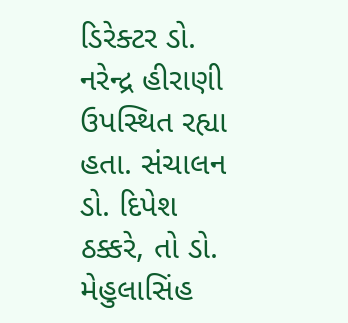ડિરેક્ટર ડો. નરેન્દ્ર હીરાણી ઉપસ્થિત રહ્યા  હતા. સંચાલન ડો. દિપેશ ઠક્કરે, તો ડો. મેહુલાસિંહ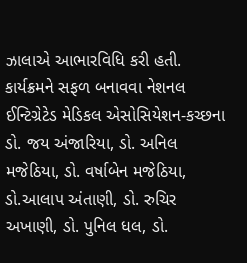ઝાલાએ આભારવિધિ કરી હતી. કાર્યક્રમને સફળ બનાવવા નેશનલ ઈન્ટિગ્રેટેડ મેડિકલ એસોસિયેશન-કચ્છના ડો. જય અંજારિયા, ડો. અનિલ મજેઠિયા, ડો. વર્ષાબેન મજેઠિયા, ડો.આલાપ અંતાણી, ડો. રુચિર અખાણી, ડો. પુનિલ ધલ, ડો.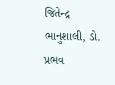જિતેન્દ્ર ભાનુશાલી, ડો. પ્રભવ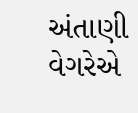અંતાણી વેગરેએ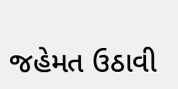જહેમત ઉઠાવી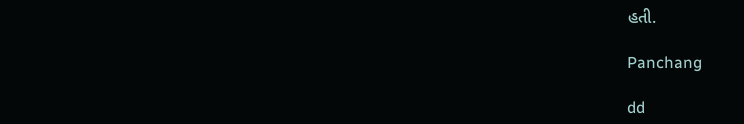હતી.

Panchang

dd